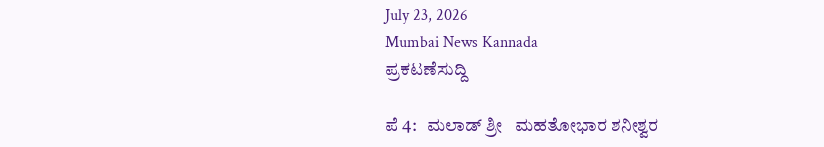July 23, 2026
Mumbai News Kannada
ಪ್ರಕಟಣೆಸುದ್ದಿ

ಪೆ 4:   ಮಲಾಡ್ ಶ್ರೀ   ಮಹತೋಭಾರ ಶನೀಶ್ವರ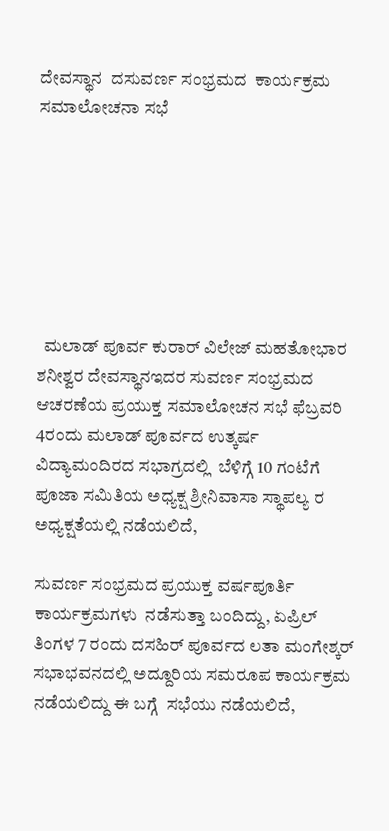ದೇವಸ್ಥಾನ  ದಸುವರ್ಣ ಸಂಭ್ರಮದ  ಕಾರ್ಯಕ್ರಮ ಸಮಾಲೋಚನಾ ಸಭೆ







  ಮಲಾಡ್ ಪೂರ್ವ ಕುರಾರ್ ವಿಲೇಜ್ ಮಹತೋಭಾರ ಶನೀಶ್ವರ ದೇವಸ್ಥಾನಇದರ ಸುವರ್ಣ ಸಂಭ್ರಮದ ಆಚರಣೆಯ ಪ್ರಯುಕ್ತ ಸಮಾಲೋಚನ ಸಭೆ ಫೆಬ್ರವರಿ 4ರಂದು ಮಲಾಡ್ ಪೂರ್ವದ ಉತ್ಕರ್ಷ ವಿದ್ಯಾಮಂದಿರದ ಸಭಾಗ್ರದಲ್ಲಿ  ಬೆಳಿಗ್ಗೆ 10 ಗಂಟೆಗೆ ಪೂಜಾ ಸಮಿತಿಯ ಅಧ್ಯಕ್ಷ ಶ್ರೀನಿವಾಸಾ ಸ್ಥಾಪಲ್ಯ ರ ಅಧ್ಯಕ್ಷತೆಯಲ್ಲಿ ನಡೆಯಲಿದೆ,

ಸುವರ್ಣ ಸಂಭ್ರಮದ ಪ್ರಯುಕ್ತ ವರ್ಷಪೂರ್ತಿ ಕಾರ್ಯಕ್ರಮಗಳು  ನಡೆಸುತ್ತಾ ಬಂದಿದ್ದು, ಏಪ್ರಿಲ್ ತಿಂಗಳ 7 ರಂದು ದಸಹಿರ್ ಪೂರ್ವದ ಲತಾ ಮಂಗೇಶ್ಕರ್ ಸಭಾಭವನದಲ್ಲಿ ಅದ್ದೂರಿಯ ಸಮರೂಪ ಕಾರ್ಯಕ್ರಮ ನಡೆಯಲಿದ್ದು ಈ ಬಗ್ಗೆ  ಸಭೆಯು ನಡೆಯಲಿದೆ,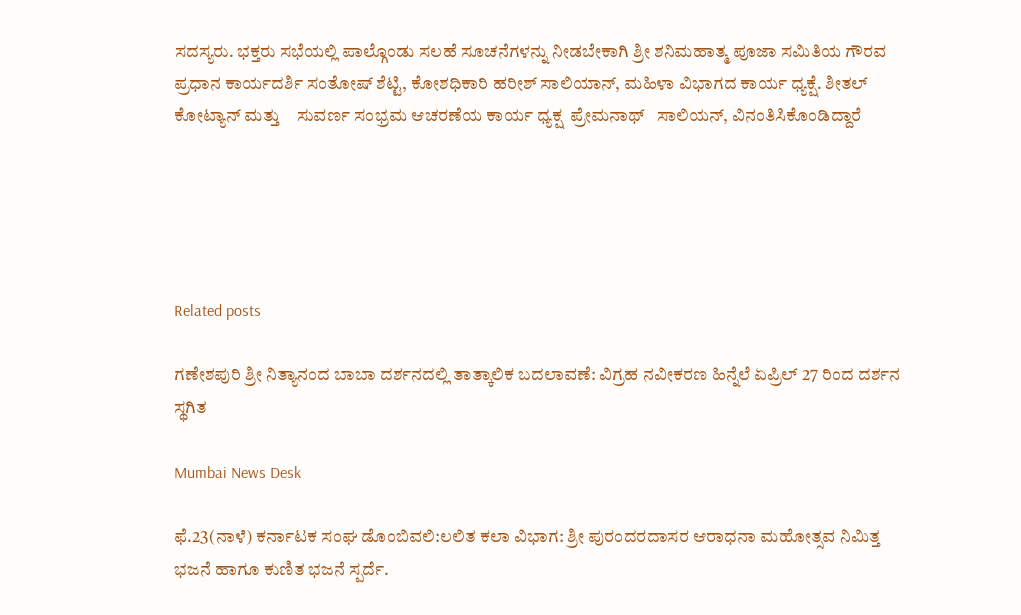ಸದಸ್ಯರು. ಭಕ್ತರು ಸಭೆಯಲ್ಲಿ ಪಾಲ್ಗೊಂಡು ಸಲಹೆ ಸೂಚನೆಗಳನ್ನು ನೀಡಬೇಕಾಗಿ ಶ್ರೀ ಶನಿಮಹಾತ್ಮ ಪೂಜಾ ಸಮಿತಿಯ ಗೌರವ ಪ್ರಧಾನ ಕಾರ್ಯದರ್ಶಿ ಸಂತೋಷ್ ಶೆಟ್ಟಿ, ಕೋಶಧಿಕಾರಿ ಹರೀಶ್ ಸಾಲಿಯಾನ್, ಮಹಿಳಾ ವಿಭಾಗದ ಕಾರ್ಯ ಧ್ಯಕ್ಷೆ. ಶೀತಲ್ ಕೋಟ್ಯಾನ್ ಮತ್ತು    ಸುವರ್ಣ ಸಂಭ್ರಮ ಆಚರಣೆಯ ಕಾರ್ಯ ಧ್ಯಕ್ಷ  ಪ್ರೇಮನಾಥ್   ಸಾಲಿಯನ್, ವಿನಂತಿಸಿಕೊಂಡಿದ್ದಾರೆ





Related posts

ಗಣೇಶಪುರಿ ಶ್ರೀ ನಿತ್ಯಾನಂದ ಬಾಬಾ ದರ್ಶನದಲ್ಲಿ ತಾತ್ಕಾಲಿಕ ಬದಲಾವಣೆ: ವಿಗ್ರಹ ನವೀಕರಣ ಹಿನ್ನೆಲೆ ಏಪ್ರಿಲ್ 27 ರಿಂದ ದರ್ಶನ ಸ್ಥಗಿತ

Mumbai News Desk

ಫೆ.23(ನಾಳೆ) ಕರ್ನಾಟಕ ಸಂಘ ಡೊಂಬಿವಲಿ:ಲಲಿತ ಕಲಾ ವಿಭಾಗ: ಶ್ರೀ ಪುರಂದರದಾಸರ ಆರಾಧನಾ ಮಹೋತ್ಸವ ನಿಮಿತ್ತ ಭಜನೆ ಹಾಗೂ ಕುಣಿತ ಭಜನೆ ಸ್ಪರ್ದೆ.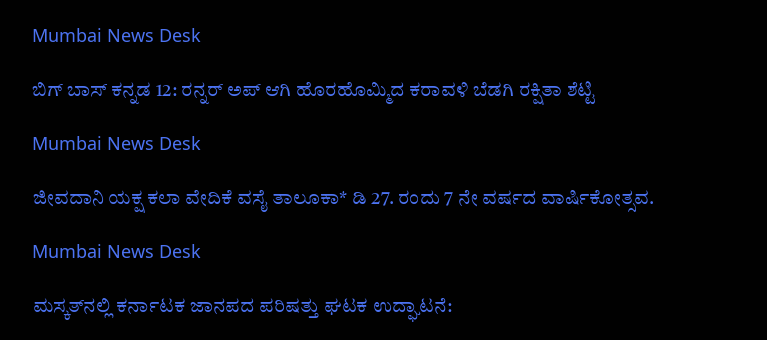Mumbai News Desk

ಬಿಗ್ ಬಾಸ್ ಕನ್ನಡ 12: ರನ್ನರ್ ಅಪ್ ಆಗಿ ಹೊರಹೊಮ್ಮಿದ ಕರಾವಳಿ ಬೆಡಗಿ ರಕ್ಷಿತಾ ಶೆಟ್ಟಿ

Mumbai News Desk

ಜೀವದಾನಿ ಯಕ್ಷ ಕಲಾ ವೇದಿಕೆ ವಸೈ ತಾಲೂಕಾ* ಡಿ 27. ರಂದು 7 ನೇ ವರ್ಷದ ವಾರ್ಷಿಕೋತ್ಸವ.

Mumbai News Desk

ಮಸ್ಕತ್‌ನಲ್ಲಿ ಕರ್ನಾಟಕ ಜಾನಪದ ಪರಿಷತ್ತು ಘಟಕ ಉದ್ಘಾಟನೆ: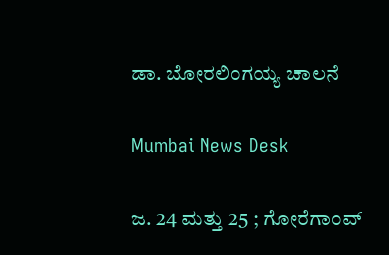ಡಾ. ಬೋರಲಿಂಗಯ್ಯ ಚಾಲನೆ

Mumbai News Desk

ಜ. 24 ಮತ್ತು 25 ; ಗೋರೆಗಾಂವ್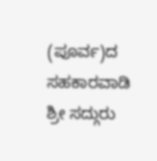(ಪೂರ್ವ)ದ ಸಹಕಾರವಾಡಿ ಶ್ರೀ ಸದ್ಗುರು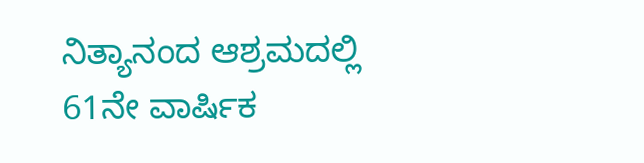ನಿತ್ಯಾನಂದ ಆಶ್ರಮದಲ್ಲಿ 61ನೇ ವಾರ್ಷಿಕ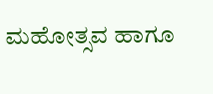ಮಹೋತ್ಸವ ಹಾಗೂ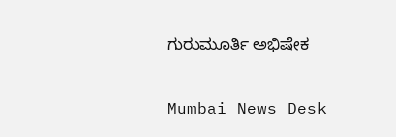ಗುರುಮೂರ್ತಿ ಅಭಿಷೇಕ

Mumbai News Desk